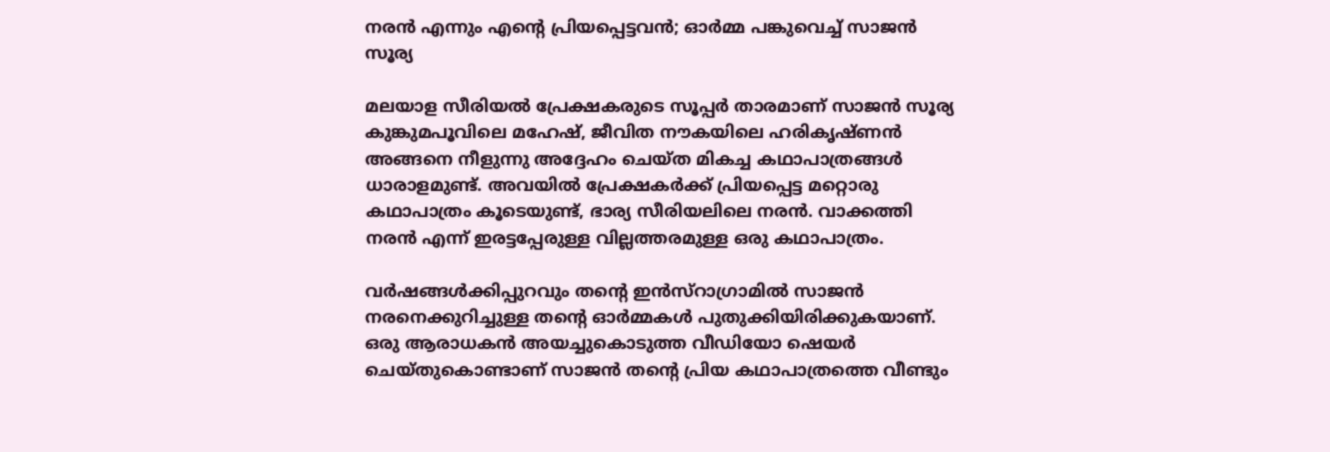നരന്‍ എന്നും എന്റെ പ്രിയപ്പെട്ടവന്‍; ഓര്‍മ്മ പങ്കുവെച്ച് സാജന്‍ സൂര്യ

മലയാള സീരിയല്‍ പ്രേക്ഷകരുടെ സൂപ്പര്‍ താരമാണ് സാജന്‍ സൂര്യ കുങ്കുമപൂവിലെ മഹേഷ്, ജീവിത നൗകയിലെ ഹരികൃഷ്ണന്‍ അങ്ങനെ നീളുന്നു അദ്ദേഹം ചെയ്ത മികച്ച കഥാപാത്രങ്ങള്‍ ധാരാളമുണ്ട്. അവയില്‍ പ്രേക്ഷകര്‍ക്ക് പ്രിയപ്പെട്ട മറ്റൊരു കഥാപാത്രം കൂടെയുണ്ട്, ഭാര്യ സീരിയലിലെ നരന്‍. വാക്കത്തി നരന്‍ എന്ന് ഇരട്ടപ്പേരുള്ള വില്ലത്തരമുള്ള ഒരു കഥാപാത്രം.

വര്‍ഷങ്ങള്‍ക്കിപ്പുറവും തന്റെ ഇന്‍സ്‌റാഗ്രാമില്‍ സാജന്‍ നരനെക്കുറിച്ചുള്ള തന്റെ ഓര്‍മ്മകള്‍ പുതുക്കിയിരിക്കുകയാണ്. ഒരു ആരാധകന്‍ അയച്ചുകൊടുത്ത വീഡിയോ ഷെയര്‍ ചെയ്തുകൊണ്ടാണ് സാജന്‍ തന്റെ പ്രിയ കഥാപാത്രത്തെ വീണ്ടും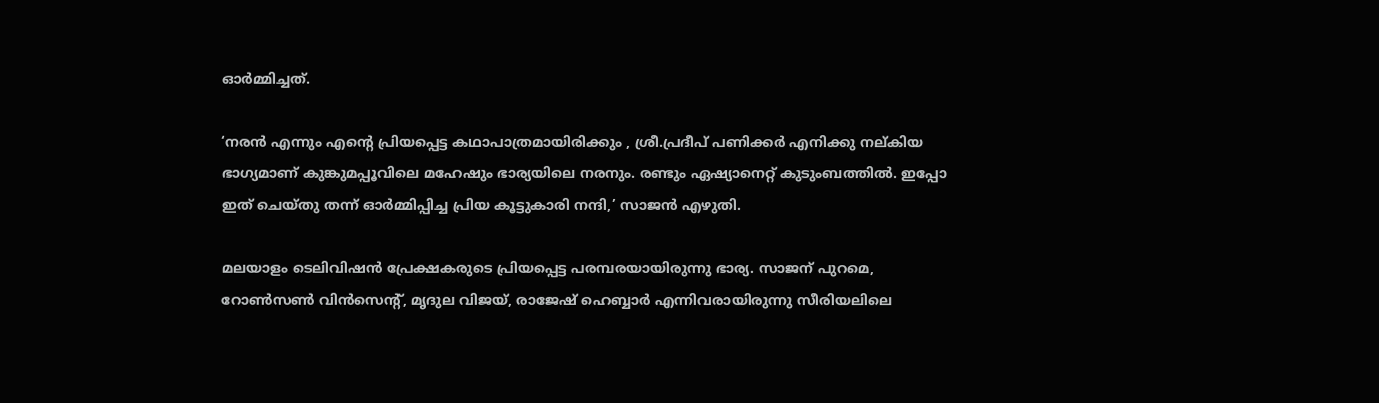ഓര്‍മ്മിച്ചത്.

‘നരന്‍ എന്നും എന്റെ പ്രിയപ്പെട്ട കഥാപാത്രമായിരിക്കും , ശ്രീ.പ്രദീപ് പണിക്കര്‍ എനിക്കു നല്കിയ ഭാഗ്യമാണ് കുങ്കുമപ്പൂവിലെ മഹേഷും ഭാര്യയിലെ നരനും. രണ്ടും ഏഷ്യാനെറ്റ് കുടുംബത്തില്‍. ഇപ്പോ ഇത് ചെയ്തു തന്ന് ഓര്‍മ്മിപ്പിച്ച പ്രിയ കൂട്ടുകാരി നന്ദി,’ സാജന്‍ എഴുതി.

മലയാളം ടെലിവിഷന്‍ പ്രേക്ഷകരുടെ പ്രിയപ്പെട്ട പരമ്പരയായിരുന്നു ഭാര്യ. സാജന് പുറമെ, റോണ്‍സണ്‍ വിന്‍സെന്റ്, മൃദുല വിജയ്, രാജേഷ് ഹെബ്ബാര്‍ എന്നിവരായിരുന്നു സീരിയലിലെ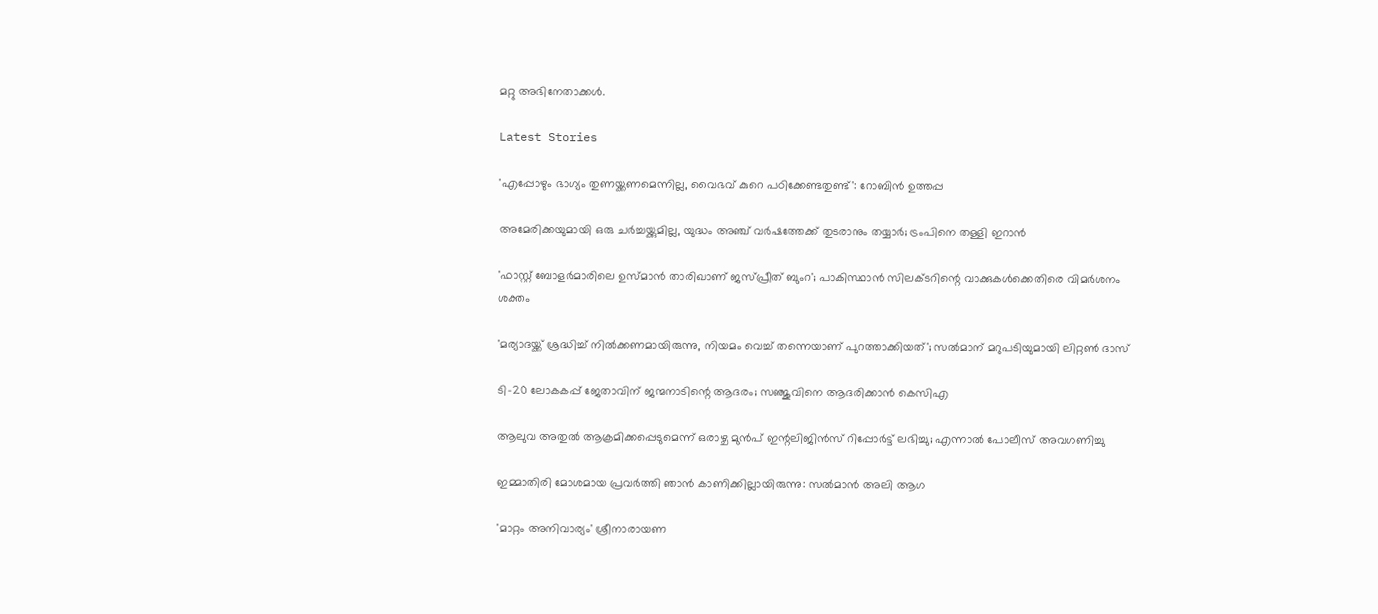മറ്റു അഭിനേതാക്കള്‍.

Latest Stories

'എപ്പോഴും ഭാഗ്യം തുണയ്ക്കണമെന്നില്ല, വൈഭവ് കുറെ പഠിക്കേണ്ടതുണ്ട്': റോബിൻ ഉത്തപ്പ

അമേരിക്കയുമായി ഒരു ചർച്ചയ്ക്കുമില്ല, യുദ്ധം അഞ്ച് വർഷത്തേക്ക് തുടരാനും തയ്യാർ; ട്രംപിനെ തള്ളി ഇറാൻ

'ഫാസ്റ്റ് ബോളർമാരിലെ ഉസ്മാൻ താരിഖാണ് ജസ്പ്രീത് ബുംറ'; പാകിസ്ഥാൻ സിലക്ടറിന്റെ വാക്കുകൾക്കെതിരെ വിമർശനം ശക്തം

'മര്യാദയ്ക്ക് ശ്രദ്ധിച്ച് നിൽക്കണമായിരുന്നു, നിയമം വെച്ച് തന്നെയാണ് പുറത്താക്കിയത്'; സൽമാന് മറുപടിയുമായി ലിറ്റൺ ദാസ്

ടി-20 ലോകകപ്പ് ജേതാവിന് ജന്മനാടിന്റെ ആദരം; സഞ്ജുവിനെ ആദരിക്കാൻ കെസിഎ

ആലുവ അതുൽ ആക്രമിക്കപ്പെടുമെന്ന് ഒരാഴ്ച മുൻപ് ഇന്റലിജിൻസ് റിപ്പോർട്ട് ലഭിച്ചു; എന്നാൽ പോലീസ് അവഗണിച്ചു

ഇമ്മാതിരി മോശമായ പ്രവർത്തി ഞാൻ കാണിക്കില്ലായിരുന്നു: സല്‍മാന്‍ അലി ആഗ

'മാറ്റം അനിവാര്യം' ശ്രീനാരായണ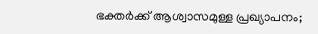ഭക്തര്‍ക്ക് ആശ്വാസമുള്ള പ്രഖ്യാപനം;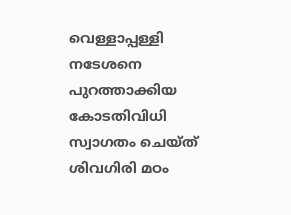വെള്ളാപ്പള്ളി നടേശനെ പുറത്താക്കിയ കോടതിവിധി സ്വാഗതം ചെയ്ത് ശിവഗിരി മഠം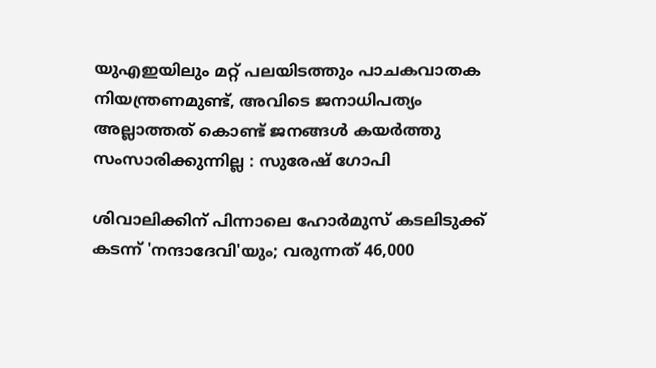യുഎഇയിലും മറ്റ് പലയിടത്തും പാചകവാതക നിയന്ത്രണമുണ്ട്, അവിടെ ജനാധിപത്യം അല്ലാത്തത് കൊണ്ട് ജനങ്ങൾ കയർത്തു സംസാരിക്കുന്നില്ല : സുരേഷ് ഗോപി

ശിവാലിക്കിന് പിന്നാലെ ഹോർമുസ് കടലിടുക്ക് കടന്ന് 'നന്ദാദേവി'യും; വരുന്നത് 46,000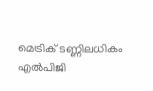മെട്രിക് ടണ്ണിലധികം എൽപിജി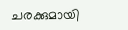ചരക്കുമായി